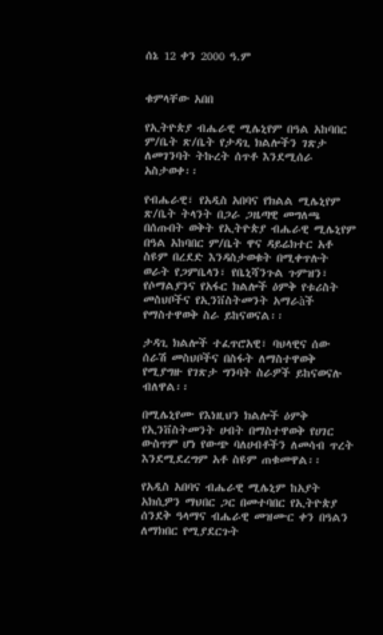ሰኔ 12 ቀን 2000 ዓ.ም


ቁምላቸው አበበ

የኢትዮጵያ ብሔራዊ ሚሌኒየም በዓል አከባበር ም/ቤት ጽ/ቤት የታዳጊ ክልሎችን ገጽታ ለመገንባት ትኩረት ሰጥቶ እንደሚሰራ አስታወቀ፡፡

የብሔራዊ፣ የአዲስ አበባና የክልል ሚሌኒየም ጽ/ቤት ትላንት በጋራ ጋዜጣዊ መግለጫ በሰጡበት ወቅት የኢትዮጵያ ብሔራዊ ሚሌኒየም በዓል አከባበር ም/ቤት ዋና ዳይሬክተር አቶ ስዩም በረደድ እንዳስታወቁት በሚቀጥሉት ወራት የጋምቤላን፣ የቤኒሻንጉል ጉምዝን፣ የሶማልያንና የአፋር ክልሎች ዕምቅ የቱሪስት መስህቦችና የኢንቨስትመንት አማራàች የማስተዋወቅ ስራ ይከናወናል፡፡

ታዳጊ ክልሎች ተፈጥሮአዊ፣ ባህላዊና ሰው ሰራሽ መስህቦችና በስፋት ለማስተዋወቅ የሚያግዙ የገጽታ ግንባት ስራዎች ይከናወናሉ ብለዋል፡፡

በሚሌኒየሙ የእነዚህን ክልሎች ዕምቅ የኢንቨስትመንት ሀብት በማስተዋወቅ የሀገር ውስጥም ሆነ የውጭ ባለሀብቶችን ለመሳብ ጥረት እንደሚደረግም አቶ ስዩም ጠቁመዋል፡፡

የአዲስ አበባና ብሔራዊ ሚሌኒም ከአያት አክሲዎን ማህበር ጋር በመተባበር የኢትዮጵያ ሰንደቅ ዓላማና ብሔራዊ መዝሙር ቀን በዓልን ለማክበር የሚያደርጉት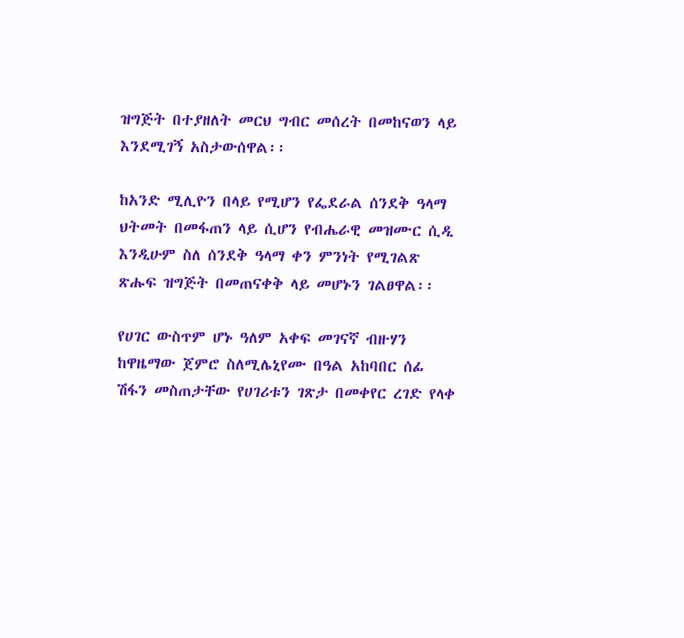ዝግጅት በተያዘለት መርህ ግብር መሰረት በመከናወን ላይ እንደሚገኝ አስታውሰዋል፡፡

ከአንድ ሚሊዮን በላይ የሚሆን የፌደራል ሰንደቅ ዓላማ ህትመት በመፋጠን ላይ ሲሆን የብሔራዊ መዝሙር ሲዲ እንዲሁም ስለ ሰንደቅ ዓላማ ቀን ምንነት የሚገልጽ ጽሑፍ ዝግጅት በመጠናቀቅ ላይ መሆኑን ገልፀዋል፡፡

የሀገር ውስጥም ሆኑ ዓለም አቀፍ መገናኛ ብዙሃን ከዋዜማው ጀምሮ ስለሚሌኒየሙ በዓል አከባበር ሰፊ ሽፋን መስጠታቸው የሀገሪቱን ገጽታ በመቀየር ረገድ የላቀ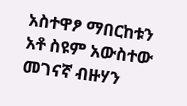አስተዋፆ ማበርከቱን አቶ ስዩም አውስተው መገናኛ ብዙሃን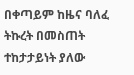በቀጣይም ከዜና ባለፈ ትኩረት በመስጠት ተከታታይነት ያለው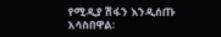የሚዲያ ሽፋን እንዲሰጡ አሳስበዋል፡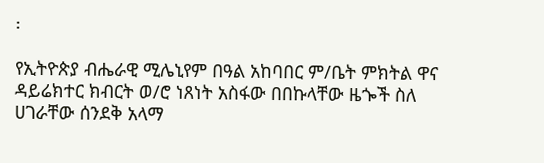፡

የኢትዮጵያ ብሔራዊ ሚሌኒየም በዓል አከባበር ም/ቤት ምክትል ዋና ዳይሬክተር ክብርት ወ/ሮ ነጸነት አስፋው በበኩላቸው ዜጐች ስለ ሀገራቸው ሰንደቅ አላማ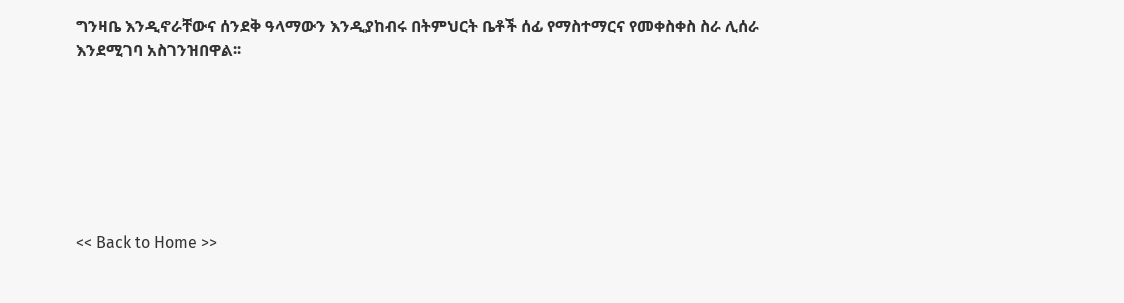ግንዛቤ እንዲኖራቸውና ሰንደቅ ዓላማውን እንዲያከብሩ በትምህርት ቤቶች ሰፊ የማስተማርና የመቀስቀስ ስራ ሊሰራ እንደሚገባ አስገንዝበዋል፡፡







<< Back to Home >>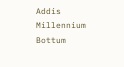Addis Millennium Bottum